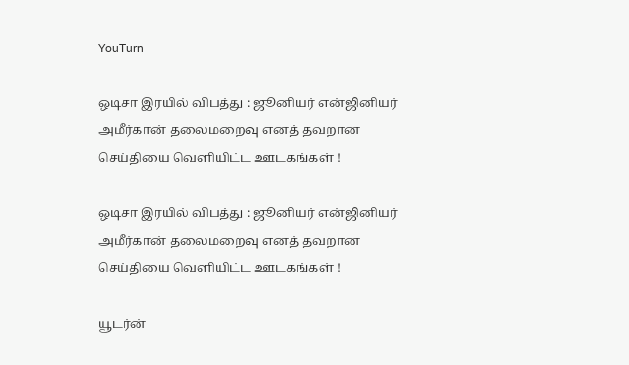YouTurn

ஒடிசா இரயில் விபத்து : ஜூனியர் என்ஜினியர் அமீர்கான் தலைமறைவு எனத் தவறான செய்தியை வெளியிட்ட ஊடகங்கள் !

ஒடிசா இரயில் விபத்து : ஜூனியர் என்ஜினியர் அமீர்கான் தலைமறைவு எனத் தவறான செய்தியை வெளியிட்ட ஊடகங்கள் !

யூடர்ன்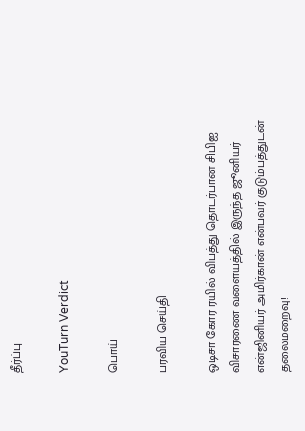தீர்ப்பு

YouTurn Verdict

பொய்

பரவிய செய்தி

ஒடிசா கோர ரயில் விபத்து தொடர்பான சிபிஐ விசாரணை வளையத்தில் இருந்த ஜூனியர் என்ஜினியர் அமிர்கான் என்பவர் குடும்பத்துடன் தலைமறைவு!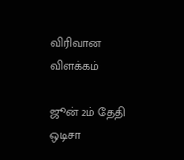விரிவான விளக்கம்

ஜூன் 2ம் தேதி ஒடிசா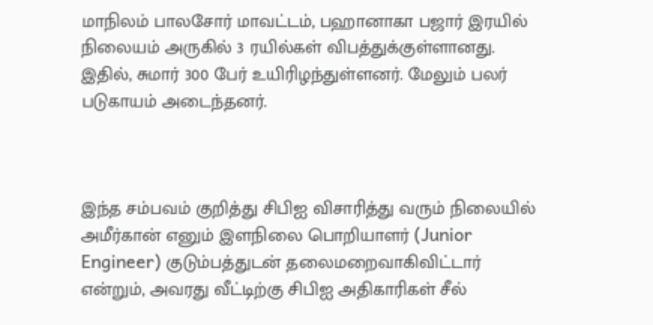மாநிலம் பாலசோர் மாவட்டம், பஹானாகா பஜார் இரயில் நிலையம் அருகில் 3 ரயில்கள் விபத்துக்குள்ளானது. இதில், சுமார் 300 பேர் உயிரிழந்துள்ளனர். மேலும் பலர் படுகாயம் அடைந்தனர்.



இந்த சம்பவம் குறித்து சிபிஐ விசாரித்து வரும் நிலையில் அமீர்கான் எனும் இளநிலை பொறியாளர் (Junior Engineer) குடும்பத்துடன் தலைமறைவாகிவிட்டார் என்றும், அவரது வீட்டிற்கு சிபிஐ அதிகாரிகள் சீல்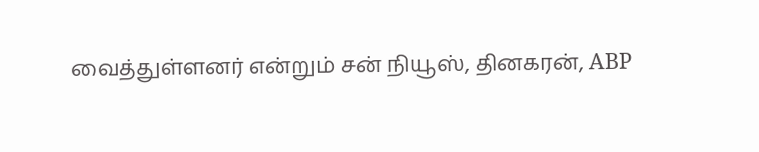வைத்துள்ளனர் என்றும் சன் நியூஸ், தினகரன், ABP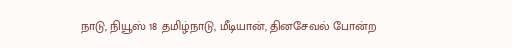நாடு, நியூஸ் 18 தமிழ்நாடு, மீடியான், தினசேவல் போன்ற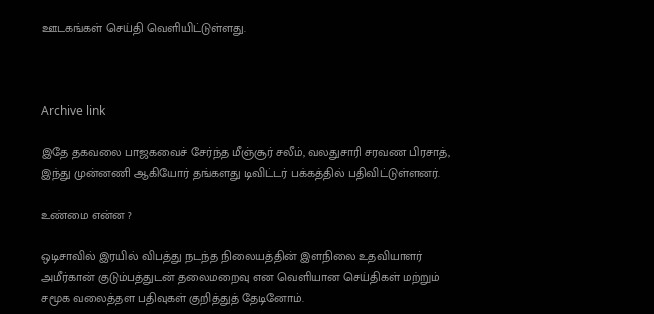ஊடகங்கள் செய்தி வெளியிட்டுள்ளது.



Archive link

இதே தகவலை பாஜகவைச் சேர்ந்த மீஞ்சூர் சலீம், வலதுசாரி சரவண பிரசாத், இந்து முன்னணி ஆகியோர் தங்களது டிவிட்டர் பக்கத்தில் பதிவிட்டுள்ளனர்.

உண்மை என்ன ?

ஒடிசாவில் இரயில் விபத்து நடந்த நிலையத்தின் இளநிலை உதவியாளர் அமீர்கான் குடும்பத்துடன் தலைமறைவு என வெளியான செய்திகள் மற்றும் சமூக வலைத்தள பதிவுகள் குறித்துத் தேடினோம்.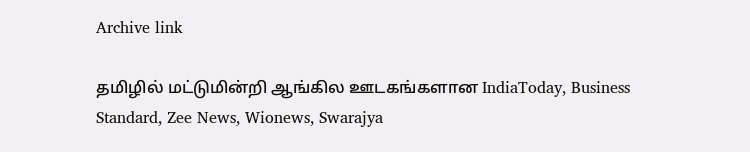Archive link

தமிழில் மட்டுமின்றி ஆங்கில ஊடகங்களான IndiaToday, Business Standard, Zee News, Wionews, Swarajya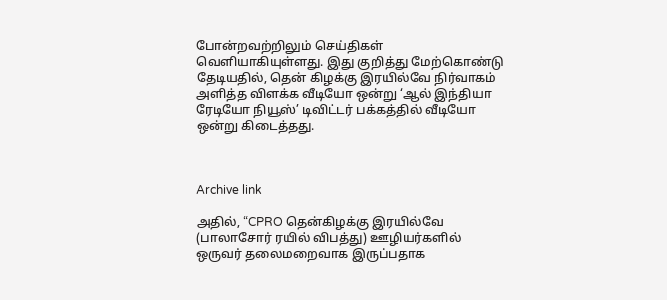போன்றவற்றிலும் செய்திகள் வெளியாகியுள்ளது. இது குறித்து மேற்கொண்டு தேடியதில், தென் கிழக்கு இரயில்வே நிர்வாகம் அளித்த விளக்க வீடியோ ஒன்று ‘ஆல் இந்தியா ரேடியோ நியூஸ்’ டிவிட்டர் பக்கத்தில் வீடியோ ஒன்று கிடைத்தது.



Archive link

அதில், “CPRO தென்கிழக்கு இரயில்வே (பாலாசோர் ரயில் விபத்து) ஊழியர்களில் ஒருவர் தலைமறைவாக இருப்பதாக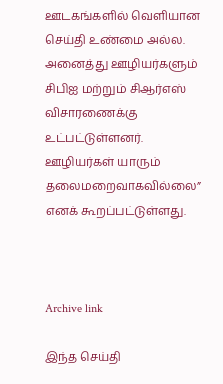ஊடகங்களில் வெளியான செய்தி உண்மை அல்ல. அனைத்து ஊழியர்களும் சிபிஐ மற்றும் சிஆர்எஸ் விசாரணைக்கு உட்பட்டுள்ளனர். ஊழியர்கள் யாரும் தலைமறைவாகவில்லை” எனக் கூறப்பட்டுள்ளது.



Archive link

இந்த செய்தி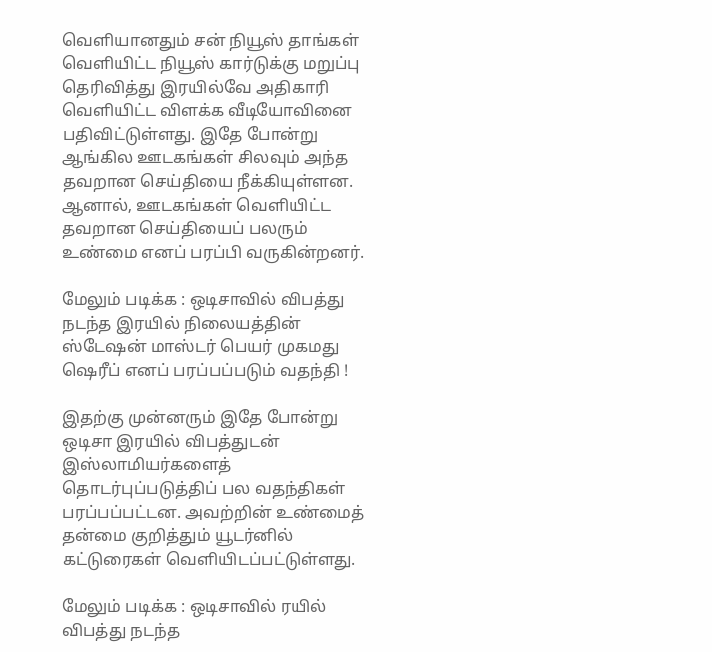வெளியானதும் சன் நியூஸ் தாங்கள் வெளியிட்ட நியூஸ் கார்டுக்கு மறுப்பு தெரிவித்து இரயில்வே அதிகாரி வெளியிட்ட விளக்க வீடியோவினை பதிவிட்டுள்ளது. இதே போன்று ஆங்கில ஊடகங்கள் சிலவும் அந்த தவறான செய்தியை நீக்கியுள்ளன. ஆனால், ஊடகங்கள் வெளியிட்ட தவறான செய்தியைப் பலரும் உண்மை எனப் பரப்பி வருகின்றனர்.

மேலும் படிக்க : ஒடிசாவில் விபத்து நடந்த இரயில் நிலையத்தின் ஸ்டேஷன் மாஸ்டர் பெயர் முகமது ஷெரீப் எனப் பரப்பப்படும் வதந்தி !

இதற்கு முன்னரும் இதே போன்று ஒடிசா இரயில் விபத்துடன் இஸ்லாமியர்களைத் தொடர்புப்படுத்திப் பல வதந்திகள் பரப்பப்பட்டன. அவற்றின் உண்மைத் தன்மை குறித்தும் யூடர்னில் கட்டுரைகள் வெளியிடப்பட்டுள்ளது.

மேலும் படிக்க : ஒடிசாவில் ரயில் விபத்து நடந்த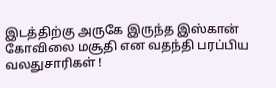இடத்திற்கு அருகே இருந்த இஸ்கான் கோவிலை மசூதி என வதந்தி பரப்பிய வலதுசாரிகள் !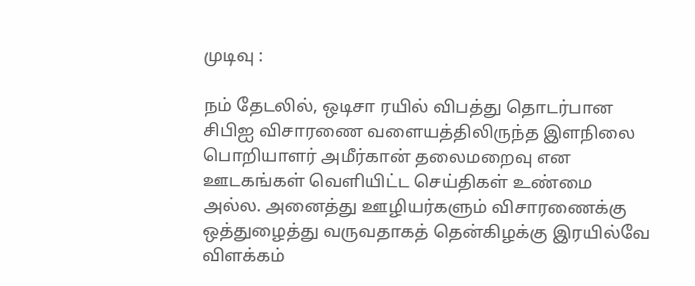முடிவு :

நம் தேடலில், ஒடிசா ரயில் விபத்து தொடர்பான சிபிஐ விசாரணை வளையத்திலிருந்த இளநிலை பொறியாளர் அமீர்கான் தலைமறைவு என ஊடகங்கள் வெளியிட்ட செய்திகள் உண்மை அல்ல. அனைத்து ஊழியர்களும் விசாரணைக்கு ஒத்துழைத்து வருவதாகத் தென்கிழக்கு இரயில்வே விளக்கம்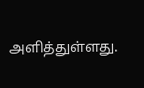அளித்துள்ளது.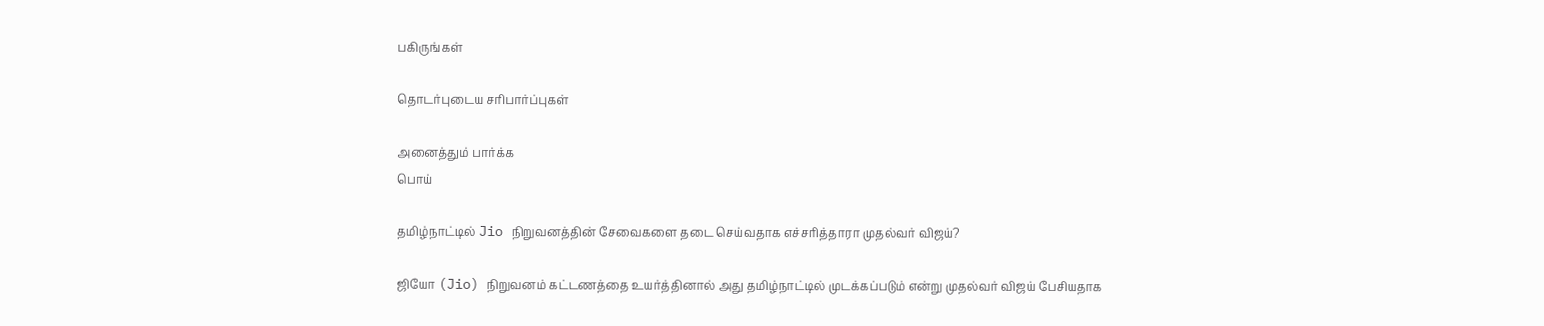பகிருங்கள்

தொடர்புடைய சரிபார்ப்புகள்

அனைத்தும் பார்க்க
பொய்

தமிழ்நாட்டில் Jio நிறுவனத்தின் சேவைகளை தடை செய்வதாக எச்சரித்தாரா முதல்வர் விஜய்?

ஜியோ (Jio) நிறுவனம் கட்டணத்தை உயர்த்தினால் அது தமிழ்நாட்டில் முடக்கப்படும் என்று முதல்வர் விஜய் பேசியதாக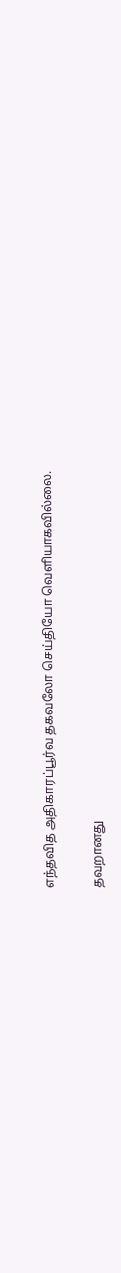எந்தவித அதிகாரப்பூர்வ தகவலோ செய்தியோ வெளியாகவில்லை.

தவறானது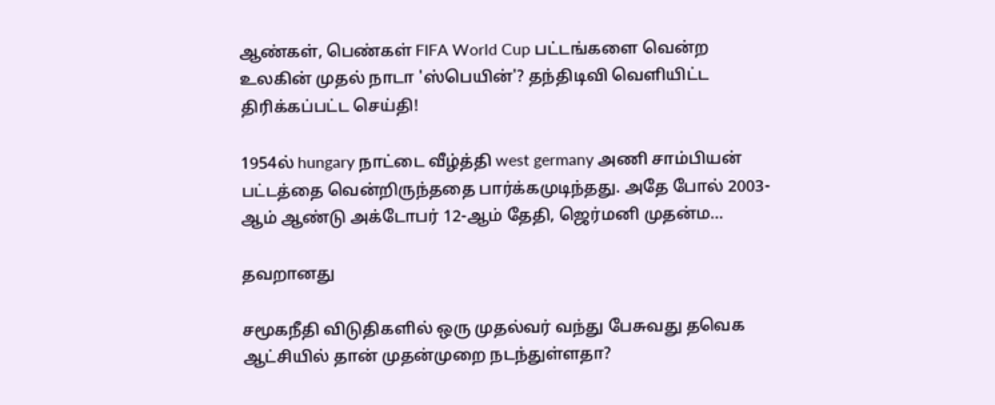ஆண்கள், பெண்கள் FIFA World Cup பட்டங்களை வென்ற உலகின் முதல் நாடா 'ஸ்பெயின்'? தந்திடிவி வெளியிட்ட திரிக்கப்பட்ட செய்தி!

1954ல் hungary நாட்டை வீழ்த்தி west germany அணி சாம்பியன் பட்டத்தை வென்றிருந்ததை பார்க்கமுடிந்தது. அதே போல் 2003-ஆம் ஆண்டு அக்டோபர் 12-ஆம் தேதி, ஜெர்மனி முதன்ம…

தவறானது

சமூகநீதி விடுதிகளில் ஒரு முதல்வர் வந்து பேசுவது தவெக ஆட்சியில் தான் முதன்முறை நடந்துள்ளதா?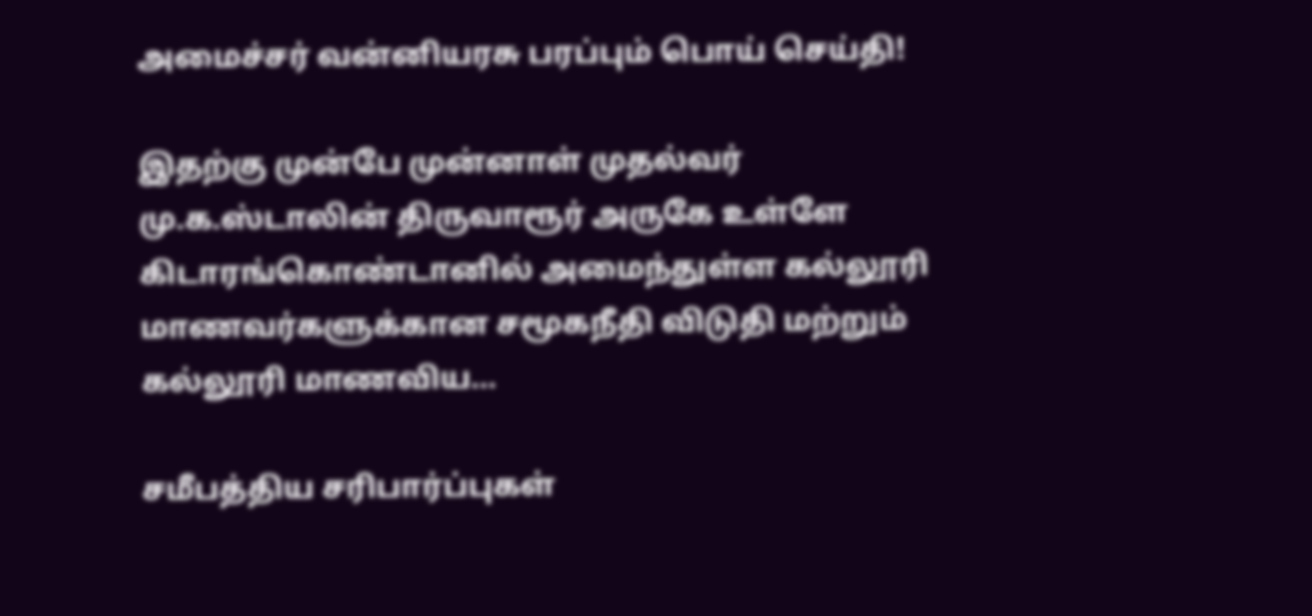அமைச்சர் வன்னியரசு பரப்பும் பொய் செய்தி!

இதற்கு முன்பே முன்னாள் முதல்வர் மு.க.ஸ்டாலின் திருவாரூர் அருகே உள்ளே கிடாரங்கொண்டானில் அமைந்துள்ள கல்லூரி மாணவர்களுக்கான சமூகநீதி விடுதி மற்றும் கல்லூரி மாணவிய…

சமீபத்திய சரிபார்ப்புகள்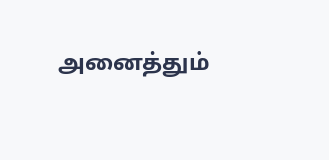அனைத்தும்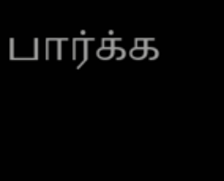பார்க்க